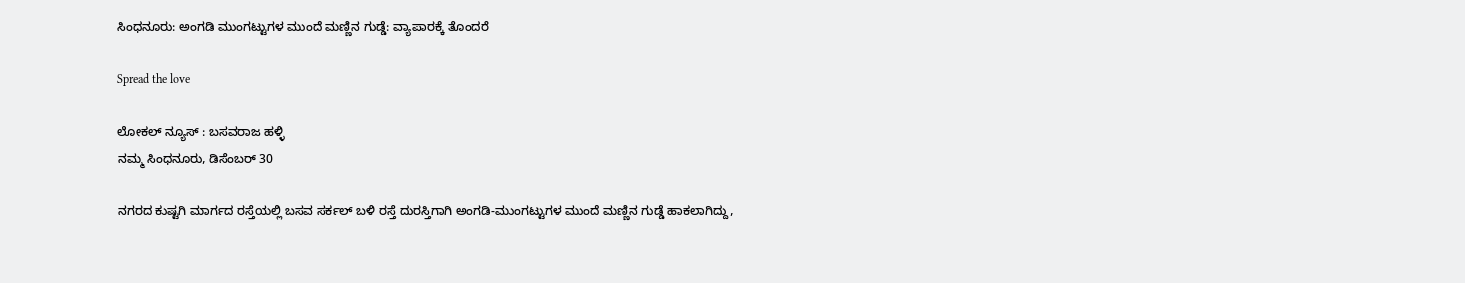ಸಿಂಧನೂರು: ಅಂಗಡಿ ಮುಂಗಟ್ಟುಗಳ ಮುಂದೆ ಮಣ್ಣಿನ ಗುಡ್ಡೆ: ವ್ಯಾಪಾರಕ್ಕೆ ತೊಂದರೆ

Spread the love

ಲೋಕಲ್ ನ್ಯೂಸ್ : ಬಸವರಾಜ ಹಳ್ಳಿ
ನಮ್ಮ ಸಿಂಧನೂರು, ಡಿಸೆಂಬರ್ 30

ನಗರದ ಕುಷ್ಟಗಿ ಮಾರ್ಗದ ರಸ್ತೆಯಲ್ಲಿ ಬಸವ ಸರ್ಕಲ್ ಬಳಿ ರಸ್ತೆ ದುರಸ್ತಿಗಾಗಿ ಅಂಗಡಿ-ಮುಂಗಟ್ಟುಗಳ ಮುಂದೆ ಮಣ್ಣಿನ ಗುಡ್ಡೆ ಹಾಕಲಾಗಿದ್ದು,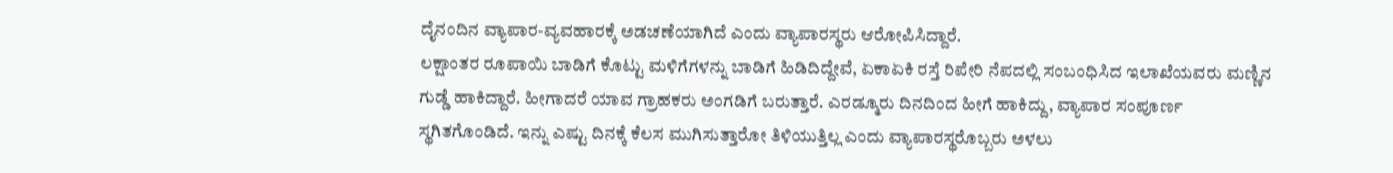ದೈನಂದಿನ ವ್ಯಾಪಾರ-ವ್ಯವಹಾರಕ್ಕೆ ಅಡಚಣೆಯಾಗಿದೆ ಎಂದು ವ್ಯಾಪಾರಸ್ಥರು ಆರೋಪಿಸಿದ್ದಾರೆ.
ಲಕ್ಷಾಂತರ ರೂಪಾಯಿ ಬಾಡಿಗೆ ಕೊಟ್ಟು ಮಳಿಗೆಗಳನ್ನು ಬಾಡಿಗೆ ಹಿಡಿದಿದ್ದೇವೆ, ಏಕಾಏಕಿ ರಸ್ತೆ ರಿಪೇರಿ ನೆಪದಲ್ಲಿ ಸಂಬಂಧಿಸಿದ ಇಲಾಖೆಯವರು ಮಣ್ಣಿನ ಗುಡ್ಡೆ ಹಾಕಿದ್ದಾರೆ. ಹೀಗಾದರೆ ಯಾವ ಗ್ರಾಹಕರು ಅಂಗಡಿಗೆ ಬರುತ್ತಾರೆ. ಎರಡ್ಮೂರು ದಿನದಿಂದ ಹೀಗೆ ಹಾಕಿದ್ದು, ವ್ಯಾಪಾರ ಸಂಪೂರ್ಣ ಸ್ಥಗಿತಗೊಂಡಿದೆ. ಇನ್ನು ಎಷ್ಟು ದಿನಕ್ಕೆ ಕೆಲಸ ಮುಗಿಸುತ್ತಾರೋ ತಿಳಿಯುತ್ತಿಲ್ಲ ಎಂದು ವ್ಯಾಪಾರಸ್ಥರೊಬ್ಬರು ಅಳಲು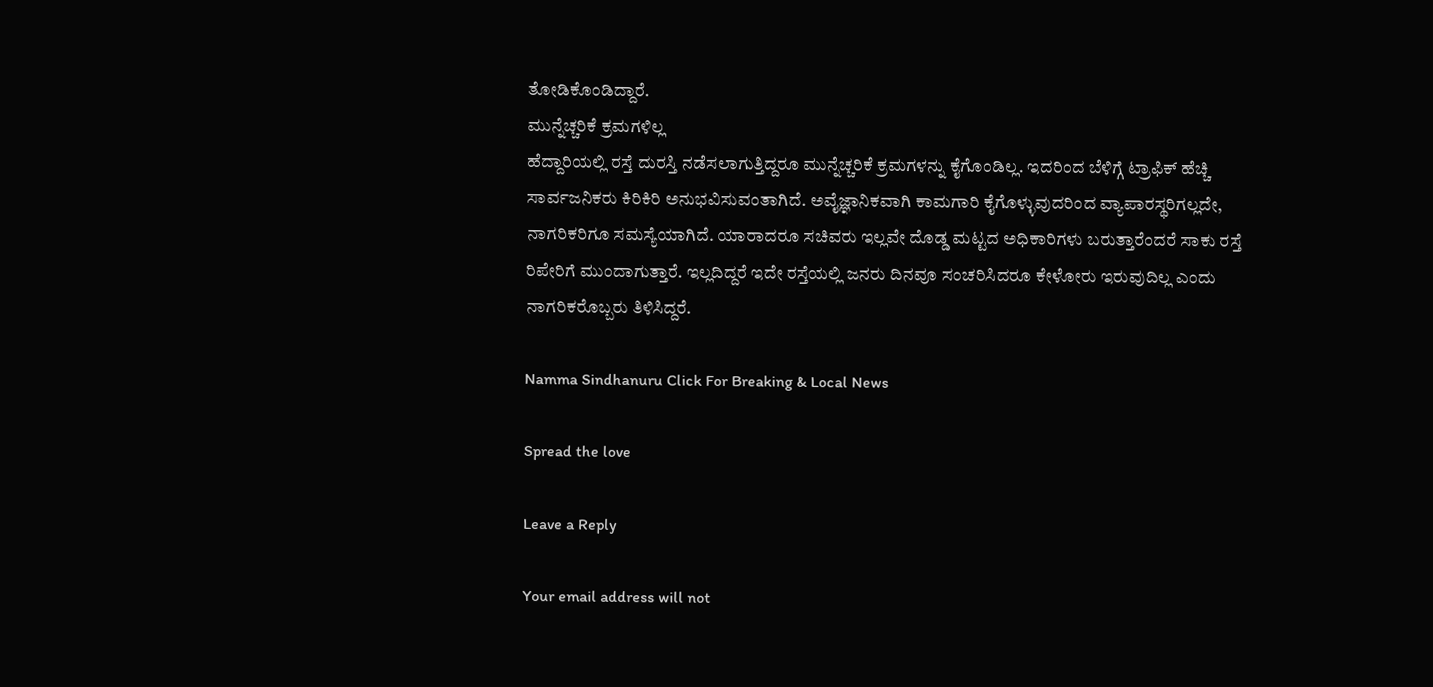ತೋಡಿಕೊಂಡಿದ್ದಾರೆ.
ಮುನ್ನೆಚ್ಚರಿಕೆ ಕ್ರಮಗಳಿಲ್ಲ
ಹೆದ್ದಾರಿಯಲ್ಲಿ ರಸ್ತೆ ದುರಸ್ತಿ ನಡೆಸಲಾಗುತ್ತಿದ್ದರೂ ಮುನ್ನೆಚ್ಚರಿಕೆ ಕ್ರಮಗಳನ್ನು ಕೈಗೊಂಡಿಲ್ಲ. ಇದರಿಂದ ಬೆಳಿಗ್ಗೆ ಟ್ರಾಫಿಕ್ ಹೆಚ್ಚಿ ಸಾರ್ವಜನಿಕರು ಕಿರಿಕಿರಿ ಅನುಭವಿಸುವಂತಾಗಿದೆ. ಅವೈಜ್ಞಾನಿಕವಾಗಿ ಕಾಮಗಾರಿ ಕೈಗೊಳ್ಳುವುದರಿಂದ ವ್ಯಾಪಾರಸ್ಥರಿಗಲ್ಲದೇ, ನಾಗರಿಕರಿಗೂ ಸಮಸ್ಯೆಯಾಗಿದೆ. ಯಾರಾದರೂ ಸಚಿವರು ಇಲ್ಲವೇ ದೊಡ್ಡ ಮಟ್ಟದ ಅಧಿಕಾರಿಗಳು ಬರುತ್ತಾರೆಂದರೆ ಸಾಕು ರಸ್ತೆ ರಿಪೇರಿಗೆ ಮುಂದಾಗುತ್ತಾರೆ. ಇಲ್ಲದಿದ್ದರೆ ಇದೇ ರಸ್ತೆಯಲ್ಲಿ ಜನರು ದಿನವೂ ಸಂಚರಿಸಿದರೂ ಕೇಳೋರು ಇರುವುದಿಲ್ಲ ಎಂದು ನಾಗರಿಕರೊಬ್ಬರು ತಿಳಿಸಿದ್ದರೆ.

Namma Sindhanuru Click For Breaking & Local News

Spread the love

Leave a Reply

Your email address will not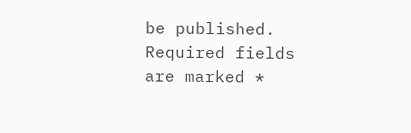be published. Required fields are marked *